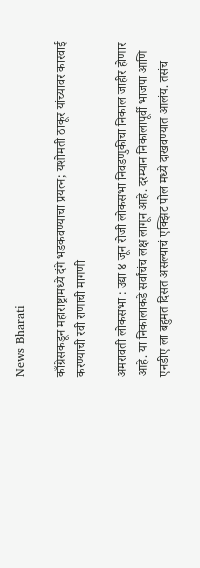News Bharati

काँग्रेसकडून महाराष्ट्रामध्ये दंगे भडकवण्याचा प्रयत्न; यशोमती ठाकूर यांच्यावर कारवाई करण्याची रवी राणाची मागणी

अमरावती लोकसभा : उद्या ४ जून रोजी लोकसभा निवडणुकीचा निकाल जाहीर होणार आहे. या निकालाकडे सर्वांचंच लक्ष लागून आहे. दरम्यान निकालापूर्वी भाजपा आणि एनडीए ला बहुमत दिसत असल्याचं एक्झिट पोल मध्ये दाखवण्यात आलंय. तसंच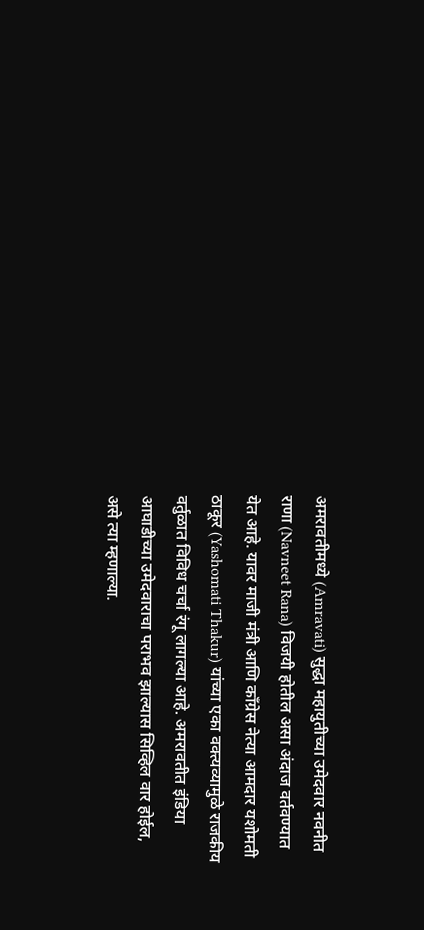अमरावतीमध्ये (Amravati) सुद्धा महायुतीच्या उमेदवार नवनीत राणा (Navneet Rana) विजयी होतील असा अंदाज वर्तवण्यात येत आहे. यावर माजी मंत्री आणि काँग्रेस नेत्या आमदार यशोमती ठाकूर (Yashomati Thakur) यांच्या एका वक्त्यव्यामुळे राजकीय वर्तुळात विविध चर्चा रंगू लागल्या आहे. अमरावतीत इंडिया आघाडीच्या उमेदवाराचा पराभव झाल्यास सिव्हिल वार होईल, असे त्या म्हणाल्या.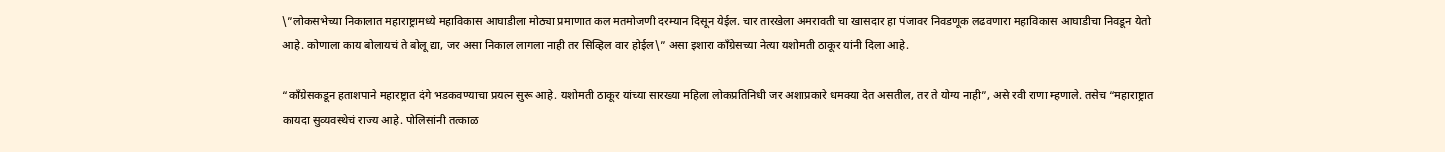\”लोकसभेच्या निकालात महाराष्ट्रामध्ये महाविकास आघाडीला मोठ्या प्रमाणात कल मतमोजणी दरम्यान दिसून येईल. चार तारखेला अमरावती चा खासदार हा पंजावर निवडणूक लढवणारा महाविकास आघाडीचा निवडून येतो आहे. कोणाला काय बोलायचं ते बोलू द्या, जर असा निकाल लागला नाही तर सिव्हिल वार होईल\” असा इशारा काँग्रेसच्या नेत्या यशोमती ठाकूर यांनी दिला आहे.

“काँग्रेसकडून हताशपाने महारष्ट्रात दंगे भडकवण्याचा प्रयत्न सुरू आहे. यशोमती ठाकूर यांच्या सारख्या महिला लोकप्रतिनिधी जर अशाप्रकारे धमक्या देत असतील, तर ते योग्य नाही”, असे रवी राणा म्हणाले. तसेच “महाराष्ट्रात कायदा सुव्यवस्थेचं राज्य आहे. पोलिसांनी तत्काळ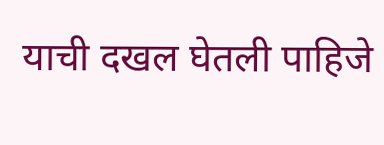याची दखल घेतली पाहिजे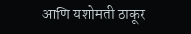आणि यशोमती ठाकूर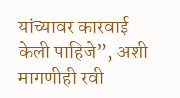यांच्यावर कारवाई केली पाहिजे”, अशी मागणीही रवी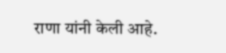राणा यांनी केली आहे.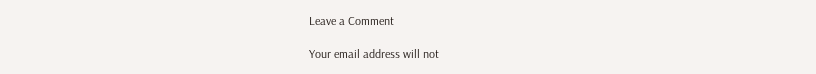Leave a Comment

Your email address will not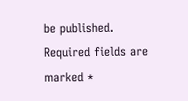be published. Required fields are marked *